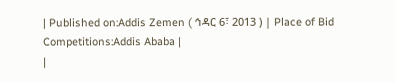| Published on:Addis Zemen ( ኅዳር 6፣ 2013 ) | Place of Bid Competitions:Addis Ababa |
|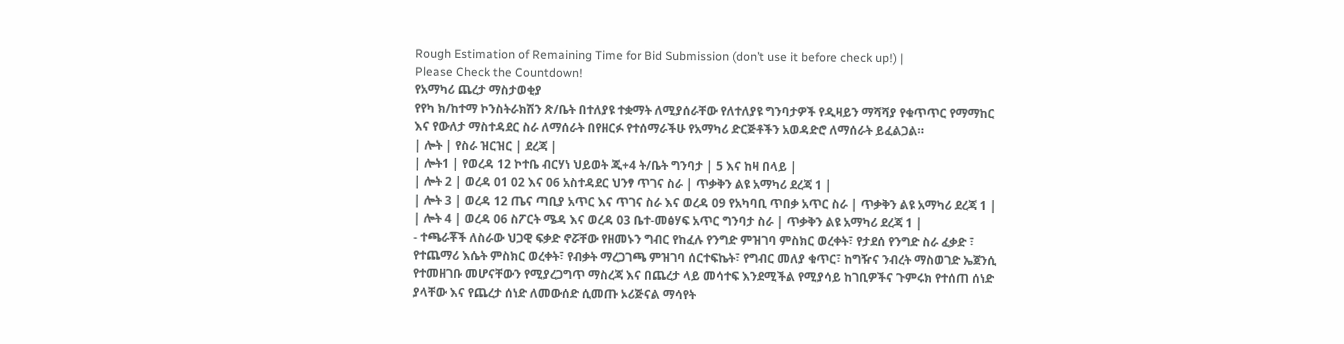Rough Estimation of Remaining Time for Bid Submission (don’t use it before check up!) |
Please Check the Countdown!
የአማካሪ ጨረታ ማስታወቂያ
የየካ ክ/ከተማ ኮንስትራክሽን ጽ/ቤት በተለያዩ ተቋማት ለሚያሰራቸው የለተለያዩ ግንባታዎች የዲዛይን ማሻሻያ የቁጥጥር የማማከር እና የውለታ ማስተዳደር ስራ ለማሰራት በየዘርፉ የተሰማራችሁ የአማካሪ ድርጅቶችን አወዳድሮ ለማሰራት ይፈልጋል።
| ሎት | የስራ ዝርዝር | ደረጃ |
| ሎት1 | የወረዳ 12 ኮተቤ ብርሃነ ህይወት ጂ+4 ት/ቤት ግንባታ | 5 እና ከዛ በላይ |
| ሎት 2 | ወረዳ 01 02 እና 06 አስተዳደር ህንፃ ጥገና ስራ | ጥቃቅን ልዩ አማካሪ ደረጃ 1 |
| ሎት 3 | ወረዳ 12 ጤና ጣቢያ አጥር እና ጥገና ስራ እና ወረዳ 09 የአካባቢ ጥበቃ አጥር ስራ | ጥቃቅን ልዩ አማካሪ ደረጃ 1 |
| ሎት 4 | ወረዳ 06 ስፖርት ሜዳ እና ወረዳ 03 ቤተ-መፅሃፍ አጥር ግንባታ ስራ | ጥቃቅን ልዩ አማካሪ ደረጃ 1 |
- ተጫራቾች ለስራው ህጋዊ ፍቃድ ኖሯቸው የዘመኑን ግብር የከፈሉ የንግድ ምዝገባ ምስክር ወረቀት፣ የታደሰ የንግድ ስራ ፈቃድ ፣ የተጨማሪ እሴት ምስክር ወረቀት፣ የብቃት ማረጋገጫ ምዝገባ ሰርተፍኬት፣ የግብር መለያ ቁጥር፣ ከግዥና ንብረት ማስወገድ ኤጀንሲ የተመዘገቡ መሆናቸውን የሚያረጋግጥ ማስረጃ እና በጨረታ ላይ መሳተፍ እንደሚችል የሚያሳይ ከገቢዎችና ጉምሩክ የተሰጠ ሰነድ ያላቸው እና የጨረታ ሰነድ ለመውሰድ ሲመጡ ኦሪጅናል ማሳየት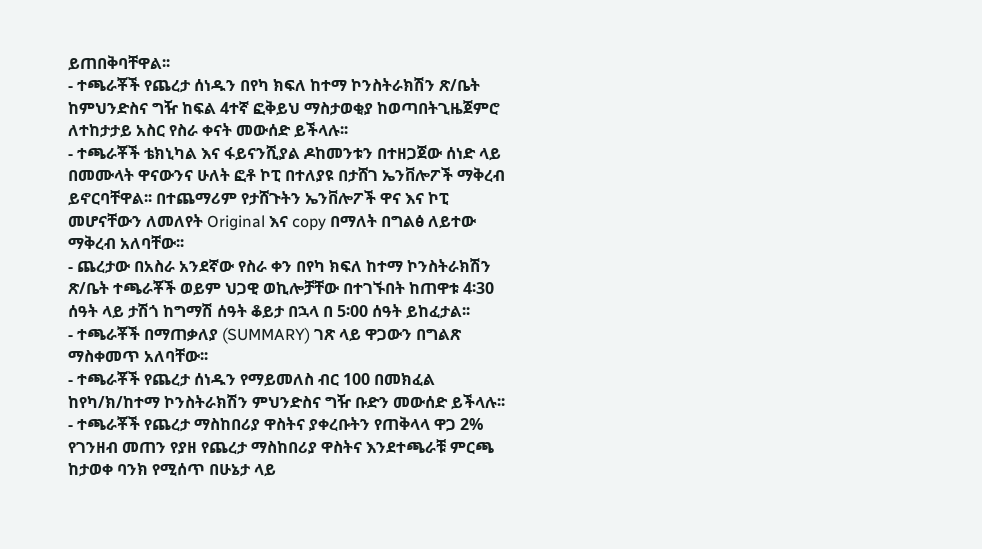ይጠበቅባቸዋል፡፡
- ተጫራቾች የጨረታ ሰነዱን በየካ ክፍለ ከተማ ኮንስትራክሽን ጽ/ቤት ከምህንድስና ግዥ ከፍል 4ተኛ ፎቅይህ ማስታወቂያ ከወጣበትጊዜጀምሮ ለተከታታይ አስር የስራ ቀናት መውሰድ ይችላሉ፡፡
- ተጫራቾች ቴክኒካል እና ፋይናንሺያል ዶከመንቱን በተዘጋጀው ሰነድ ላይ በመሙላት ዋናውንና ሁለት ፎቶ ኮፒ በተለያዩ በታሸገ ኤንቨሎፖች ማቅረብ ይኖርባቸዋል፡፡ በተጨማሪም የታሸጉትን ኤንቨሎፖች ዋና እና ኮፒ መሆናቸውን ለመለየት Original እና copy በማለት በግልፅ ለይተው ማቅረብ አለባቸው፡፡
- ጨረታው በአስራ አንደኛው የስራ ቀን በየካ ክፍለ ከተማ ኮንስትራክሽን ጽ/ቤት ተጫራቾች ወይም ህጋዊ ወኪሎቻቸው በተገኙበት ከጠዋቱ 4፡30 ሰዓት ላይ ታሽጎ ከግማሽ ሰዓት ቆይታ በኋላ በ 5፡00 ሰዓት ይከፈታል፡፡
- ተጫራቾች በማጠቃለያ (SUMMARY) ገጽ ላይ ዋጋውን በግልጽ ማስቀመጥ አለባቸው፡፡
- ተጫራቾች የጨረታ ሰነዱን የማይመለስ ብር 100 በመክፈል ከየካ/ክ/ከተማ ኮንስትራክሽን ምህንድስና ግዥ ቡድን መውሰድ ይችላሉ፡፡
- ተጫራቾች የጨረታ ማስከበሪያ ዋስትና ያቀረቡትን የጠቅላላ ዋጋ 2% የገንዘብ መጠን የያዘ የጨረታ ማስከበሪያ ዋስትና እንደተጫራቹ ምርጫ ከታወቀ ባንክ የሚሰጥ በሁኔታ ላይ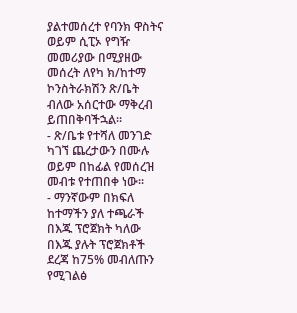ያልተመሰረተ የባንክ ዋስትና ወይም ሲፒኦ የግዥ መመሪያው በሚያዘው መሰረት ለየካ ክ/ከተማ ኮንስትራክሽን ጽ/ቤት ብለው አሰርተው ማቅረብ ይጠበቅባችኋል፡፡
- ጽ/ቤቱ የተሻለ መንገድ ካገኘ ጨረታውን በሙሉ ወይም በከፊል የመሰረዝ መብቱ የተጠበቀ ነው፡፡
- ማንኛውም በክፍለ ከተማችን ያለ ተጫራች በእጁ ፕሮጀክት ካለው በእጁ ያሉት ፕሮጀክቶች ደረጃ ከ75% መብለጡን የሚገልፅ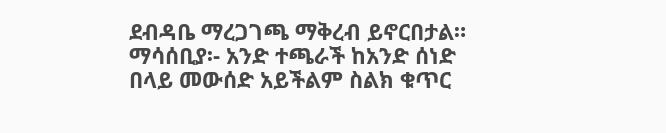ደብዳቤ ማረጋገጫ ማቅረብ ይኖርበታል።
ማሳሰቢያ፡- አንድ ተጫራች ከአንድ ሰነድ በላይ መውሰድ አይችልም ስልክ ቁጥር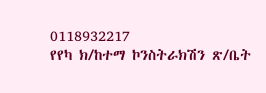0118932217
የየካ ክ/ከተማ ኮንስትራክሽን ጽ/ቤት